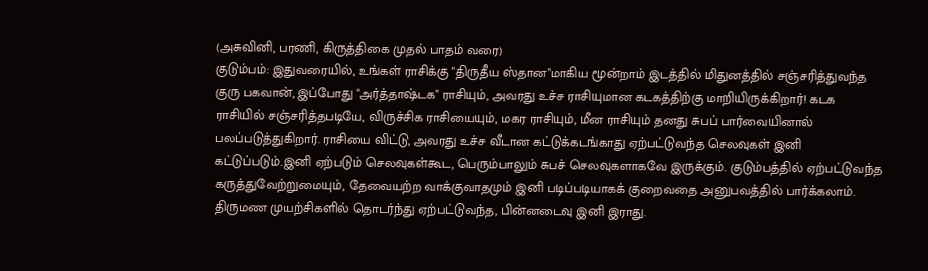(அசுவினி, பரணி, கிருத்திகை முதல் பாதம் வரை)
குடும்பம்: இதுவரையில், உங்கள் ராசிக்கு "திருதீய ஸ்தான"மாகிய மூன்றாம் இடத்தில் மிதுனத்தில் சஞ்சரித்துவந்த குரு பகவான், இப்போது "அர்த்தாஷ்டக" ராசியும், அவரது உச்ச ராசியுமான கடகத்திற்கு மாறியிருக்கிறார்! கடக ராசியில் சஞ்சரித்தபடியே, விருச்சிக ராசியையும், மகர ராசியும், மீன ராசியும் தனது சுபப் பார்வையினால் பலப்படுத்துகிறார். ராசியை விட்டு, அவரது உச்ச வீடான கட்டுக்கடங்காது ஏற்பட்டுவந்த செலவுகள் இனி கட்டுப்படும்.இனி ஏற்படும் செலவுகள்கூட, பெரும்பாலும் சுபச் செலவுகளாகவே இருக்கும். குடும்பத்தில் ஏற்பட்டுவந்த கருத்துவேற்றுமையும், தேவையற்ற வாக்குவாதமும் இனி படிப்படியாகக் குறைவதை அனுபவத்தில் பார்க்கலாம். திருமண முயற்சிகளில் தொடர்ந்து ஏற்பட்டுவந்த, பின்னடைவு இனி இராது.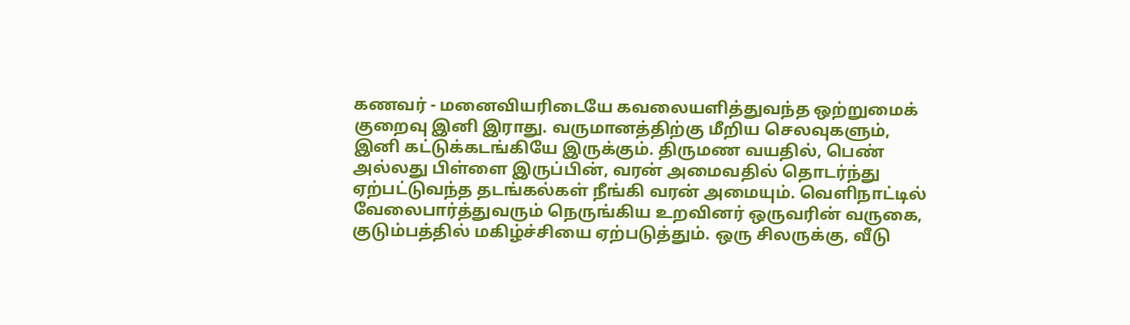கணவர் - மனைவியரிடையே கவலையளித்துவந்த ஒற்றுமைக் குறைவு இனி இராது. வருமானத்திற்கு மீறிய செலவுகளும், இனி கட்டுக்கடங்கியே இருக்கும். திருமண வயதில், பெண் அல்லது பிள்ளை இருப்பின், வரன் அமைவதில் தொடர்ந்து ஏற்பட்டுவந்த தடங்கல்கள் நீங்கி வரன் அமையும். வெளிநாட்டில் வேலைபார்த்துவரும் நெருங்கிய உறவினர் ஒருவரின் வருகை, குடும்பத்தில் மகிழ்ச்சியை ஏற்படுத்தும். ஒரு சிலருக்கு, வீடு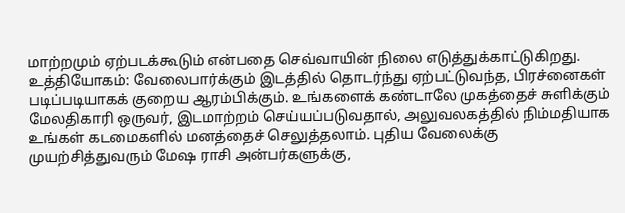மாற்றமும் ஏற்படக்கூடும் என்பதை செவ்வாயின் நிலை எடுத்துக்காட்டுகிறது.
உத்தியோகம்: வேலைபார்க்கும் இடத்தில் தொடர்ந்து ஏற்பட்டுவந்த, பிரச்னைகள் படிப்படியாகக் குறைய ஆரம்பிக்கும். உங்களைக் கண்டாலே முகத்தைச் சுளிக்கும் மேலதிகாரி ஒருவர், இடமாற்றம் செய்யப்படுவதால், அலுவலகத்தில் நிம்மதியாக உங்கள் கடமைகளில் மனத்தைச் செலுத்தலாம். புதிய வேலைக்கு முயற்சித்துவரும் மேஷ ராசி அன்பர்களுக்கு,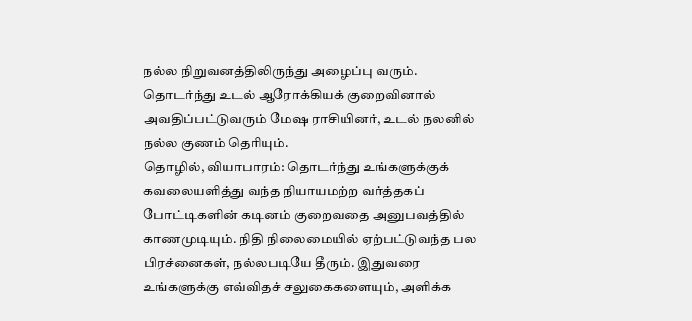நல்ல நிறுவனத்திலிருந்து அழைப்பு வரும். தொடர்ந்து உடல் ஆரோக்கியக் குறைவினால் அவதிப்பட்டுவரும் மேஷ ராசியினர், உடல் நலனில் நல்ல குணம் தெரியும்.
தொழில், வியாபாரம்: தொடர்ந்து உங்களுக்குக் கவலையளித்து வந்த நியாயமற்ற வர்த்தகப் போட்டிகளின் கடினம் குறைவதை அனுபவத்தில் காணமுடியும். நிதி நிலைமையில் ஏற்பட்டுவந்த பல பிரச்னைகள், நல்லபடியே தீரும். இதுவரை உங்களுக்கு எவ்விதச் சலுகைகளையும், அளிக்க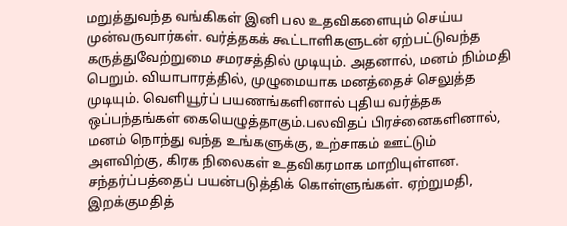மறுத்துவந்த வங்கிகள் இனி பல உதவிகளையும் செய்ய முன்வருவார்கள். வர்த்தகக் கூட்டாளிகளுடன் ஏற்பட்டுவந்த கருத்துவேற்றுமை சமரசத்தில் முடியும். அதனால், மனம் நிம்மதி பெறும். வியாபாரத்தில், முழுமையாக மனத்தைச் செலுத்த முடியும். வெளியூர்ப் பயணங்களினால் புதிய வர்த்தக ஒப்பந்தங்கள் கையெழுத்தாகும்.பலவிதப் பிரச்னைகளினால், மனம் நொந்து வந்த உங்களுக்கு, உற்சாகம் ஊட்டும் அளவிற்கு, கிரக நிலைகள் உதவிகரமாக மாறியுள்ளன. சந்தர்ப்பத்தைப் பயன்படுத்திக் கொள்ளுங்கள். ஏற்றுமதி, இறக்குமதித்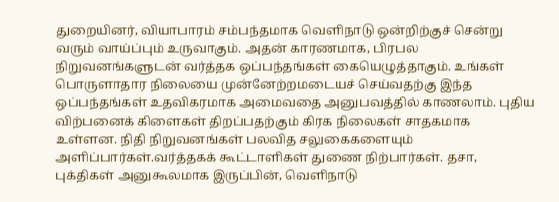துறையினர், வியாபாரம் சம்பந்தமாக வெளிநாடு ஒன்றிற்குச் சென்று வரும் வாய்ப்பும் உருவாகும். அதன் காரணமாக, பிரபல நிறுவனங்களுடன் வர்த்தக ஒப்பந்தங்கள் கையெழுத்தாகும். உங்கள் பொருளாதார நிலையை முன்னேற்றமடையச் செய்வதற்கு இந்த ஒப்பந்தங்கள் உதவிகரமாக அமைவதை அனுபவத்தில் காணலாம். புதிய விற்பனைக் கிளைகள் திறப்பதற்கும் கிரக நிலைகள் சாதகமாக உள்ளன. நிதி நிறுவனங்கள் பலவித சலுகைகளையும் அளிப்பார்கள்.வர்த்தகக் கூட்டாளிகள் துணை நிற்பார்கள். தசா, புக்திகள் அனுகூலமாக இருப்பின், வெளிநாடு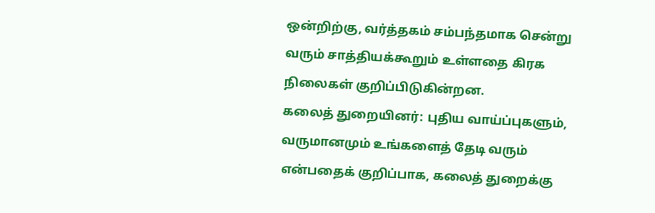ஒன்றிற்கு, வர்த்தகம் சம்பந்தமாக சென்று வரும் சாத்தியக்கூறும் உள்ளதை கிரக நிலைகள் குறிப்பிடுகின்றன.
கலைத் துறையினர்: புதிய வாய்ப்புகளும், வருமானமும் உங்களைத் தேடி வரும் என்பதைக் குறிப்பாக, கலைத் துறைக்கு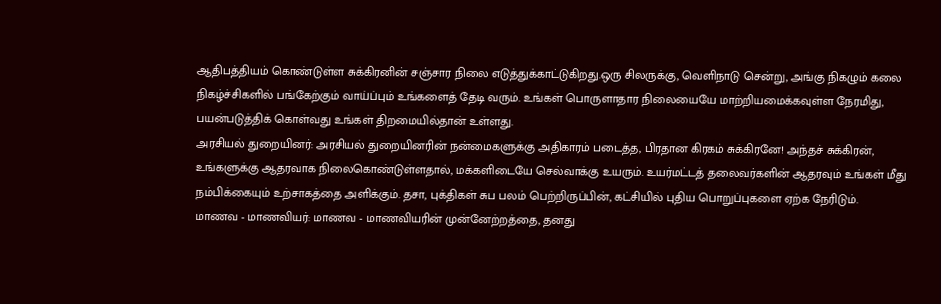ஆதிபத்தியம் கொண்டுள்ள சுக்கிரனின் சஞ்சார நிலை எடுத்துக்காட்டுகிறது.ஒரு சிலருக்கு, வெளிநாடு சென்று, அங்கு நிகழும் கலை நிகழ்ச்சிகளில் பங்கேற்கும் வாய்ப்பும் உங்களைத் தேடி வரும். உங்கள் பொருளாதார நிலையையே மாற்றியமைக்கவுள்ள நேரமிது, பயன்படுத்திக் கொள்வது உங்கள் திறமையில்தான் உள்ளது.
அரசியல் துறையினர்: அரசியல் துறையினரின் நன்மைகளுக்கு அதிகாரம் படைத்த, பிரதான கிரகம் சுக்கிரனே! அந்தச் சுக்கிரன், உங்களுக்கு ஆதரவாக நிலைகொண்டுள்ளதால், மக்களிடையே செல்வாக்கு உயரும். உயர்மட்டத் தலைவர்களின் ஆதரவும் உங்கள் மீது நம்பிக்கையும் உற்சாகத்தை அளிக்கும். தசா, புக்திகள் சுப பலம் பெற்றிருப்பின், கட்சியில் புதிய பொறுப்புகளை ஏற்க நேரிடும்.
மாணவ - மாணவியர்: மாணவ - மாணவியரின் முன்னேற்றத்தை, தனது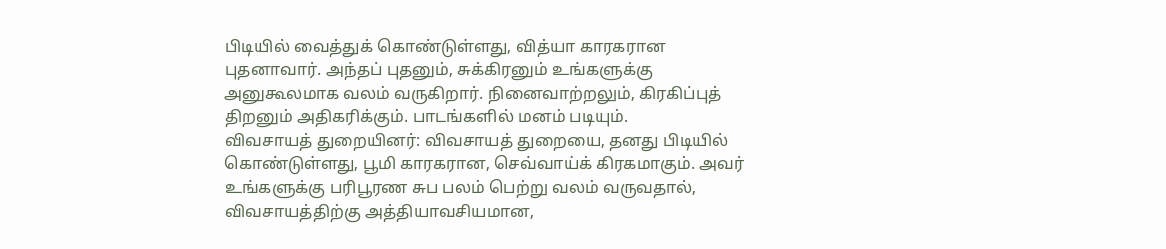பிடியில் வைத்துக் கொண்டுள்ளது, வித்யா காரகரான புதனாவார். அந்தப் புதனும், சுக்கிரனும் உங்களுக்கு அனுகூலமாக வலம் வருகிறார். நினைவாற்றலும், கிரகிப்புத் திறனும் அதிகரிக்கும். பாடங்களில் மனம் படியும்.
விவசாயத் துறையினர்: விவசாயத் துறையை, தனது பிடியில் கொண்டுள்ளது, பூமி காரகரான, செவ்வாய்க் கிரகமாகும். அவர் உங்களுக்கு பரிபூரண சுப பலம் பெற்று வலம் வருவதால், விவசாயத்திற்கு அத்தியாவசியமான,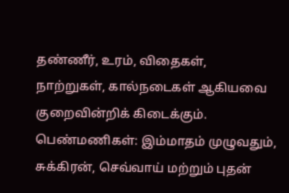தண்ணீர், உரம், விதைகள், நாற்றுகள், கால்நடைகள் ஆகியவை குறைவின்றிக் கிடைக்கும்.
பெண்மணிகள்: இம்மாதம் முழுவதும், சுக்கிரன், செவ்வாய் மற்றும் புதன்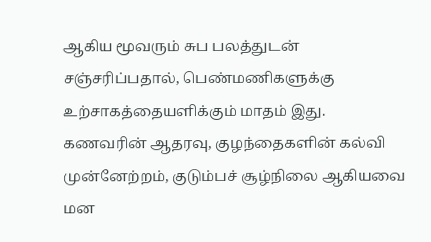ஆகிய மூவரும் சுப பலத்துடன் சஞ்சரிப்பதால், பெண்மணிகளுக்கு உற்சாகத்தையளிக்கும் மாதம் இது. கணவரின் ஆதரவு, குழந்தைகளின் கல்வி முன்னேற்றம், குடும்பச் சூழ்நிலை ஆகியவை மன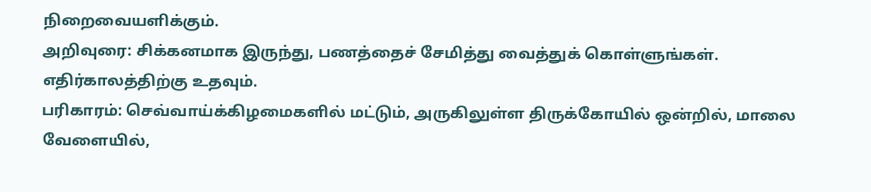நிறைவையளிக்கும்.
அறிவுரை: சிக்கனமாக இருந்து, பணத்தைச் சேமித்து வைத்துக் கொள்ளுங்கள். எதிர்காலத்திற்கு உதவும்.
பரிகாரம்: செவ்வாய்க்கிழமைகளில் மட்டும், அருகிலுள்ள திருக்கோயில் ஒன்றில், மாலை வேளையில்,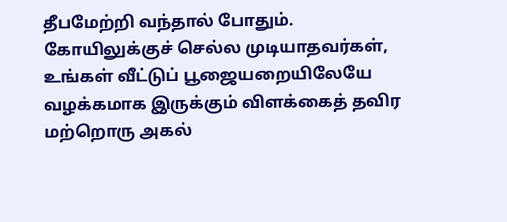தீபமேற்றி வந்தால் போதும். கோயிலுக்குச் செல்ல முடியாதவர்கள், உங்கள் வீட்டுப் பூஜையறையிலேயே வழக்கமாக இருக்கும் விளக்கைத் தவிர மற்றொரு அகல்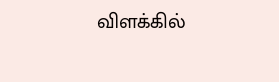விளக்கில்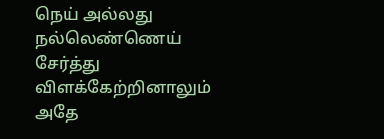நெய் அல்லது நல்லெண்ணெய் சேர்த்து விளக்கேற்றினாலும் அதே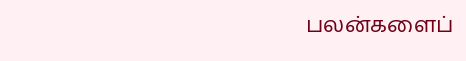பலன்களைப்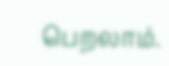பெறலாம்.